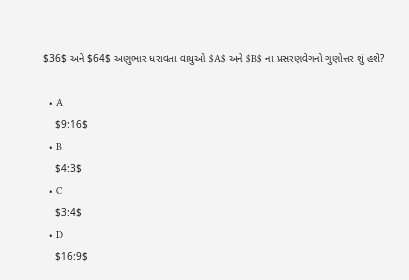$36$ અને $64$ અણુભાર ધરાવતા વાયુઓ $A$ અને $B$ ના પ્રસરણવેગનો ગુણોત્તર શું હશે?

  • A
    $9:16$
  • B
    $4:3$
  • C
    $3:4$
  • D
    $16:9$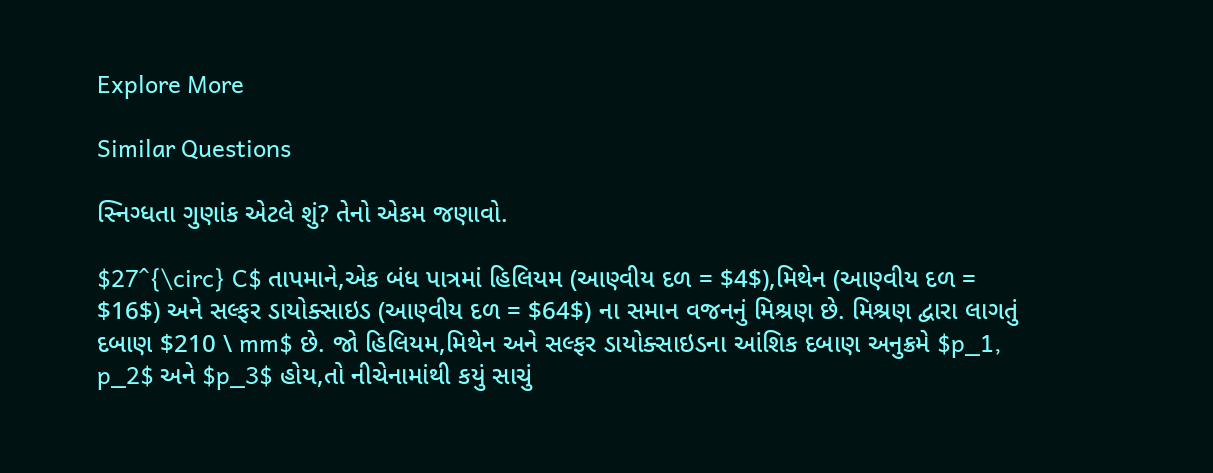Explore More

Similar Questions

સ્નિગ્ધતા ગુણાંક એટલે શું? તેનો એકમ જણાવો.

$27^{\circ} C$ તાપમાને,એક બંધ પાત્રમાં હિલિયમ (આણ્વીય દળ = $4$),મિથેન (આણ્વીય દળ = $16$) અને સલ્ફર ડાયોક્સાઇડ (આણ્વીય દળ = $64$) ના સમાન વજનનું મિશ્રણ છે. મિશ્રણ દ્વારા લાગતું દબાણ $210 \ mm$ છે. જો હિલિયમ,મિથેન અને સલ્ફર ડાયોક્સાઇડના આંશિક દબાણ અનુક્રમે $p_1, p_2$ અને $p_3$ હોય,તો નીચેનામાંથી કયું સાચું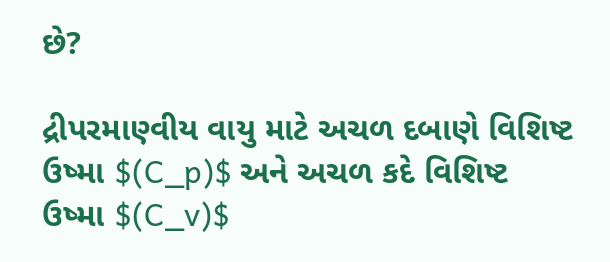છે?

દ્રીપરમાણ્વીય વાયુ માટે અચળ દબાણે વિશિષ્ટ ઉષ્મા $(C_p)$ અને અચળ કદે વિશિષ્ટ ઉષ્મા $(C_v)$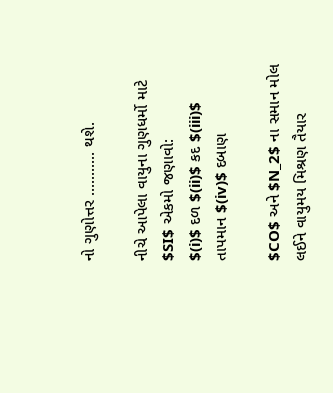નો ગુણોત્તર ........... થશે.

નીચે આપેલા વાયુના ગુણધર્મો માટે $SI$ એકમો જણાવો:
$(i)$ દળ $(ii)$ કદ $(iii)$ તાપમાન $(iv)$ દબાણ

$CO$ અને $N_2$ ના સમાન મોલ લઈને વાયુમય મિશ્રણ તૈયાર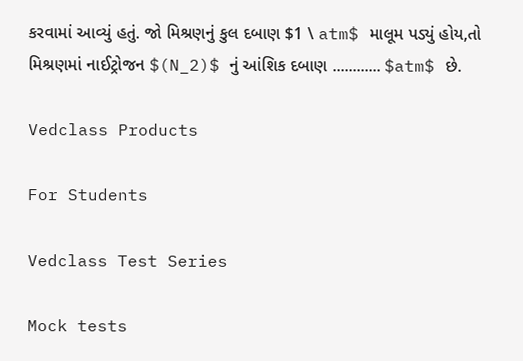કરવામાં આવ્યું હતું. જો મિશ્રણનું કુલ દબાણ $1 \ atm$ માલૂમ પડ્યું હોય,તો મિશ્રણમાં નાઈટ્રોજન $(N_2)$ નું આંશિક દબાણ ............ $atm$ છે.

Vedclass Products

For Students

Vedclass Test Series

Mock tests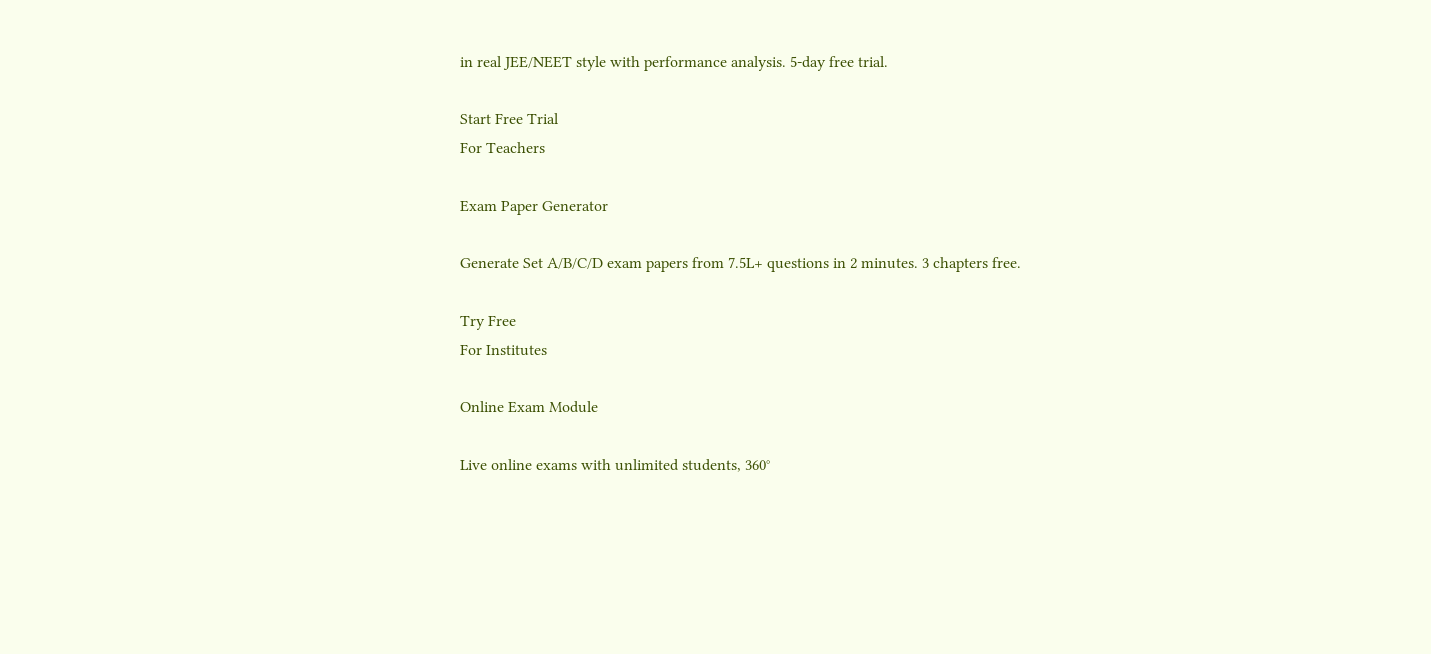in real JEE/NEET style with performance analysis. 5-day free trial.

Start Free Trial
For Teachers

Exam Paper Generator

Generate Set A/B/C/D exam papers from 7.5L+ questions in 2 minutes. 3 chapters free.

Try Free
For Institutes

Online Exam Module

Live online exams with unlimited students, 360°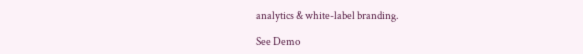analytics & white-label branding.

See Demo